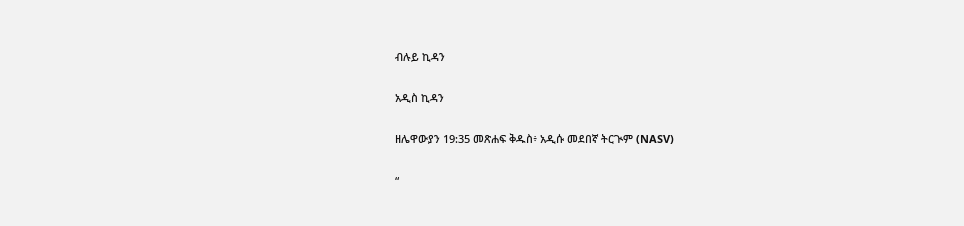ብሉይ ኪዳን

አዲስ ኪዳን

ዘሌዋውያን 19:35 መጽሐፍ ቅዱስ፥ አዲሱ መደበኛ ትርጒም (NASV)

“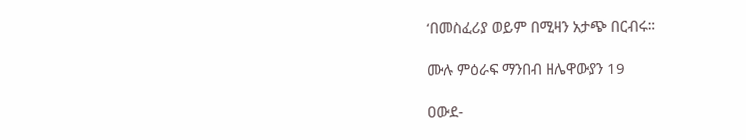‘በመስፈሪያ ወይም በሚዛን አታጭ በርብሩ።

ሙሉ ምዕራፍ ማንበብ ዘሌዋውያን 19

ዐውደ-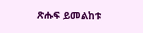ጽሑፍ ይመልከቱ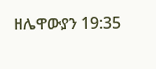ዘሌዋውያን 19:35